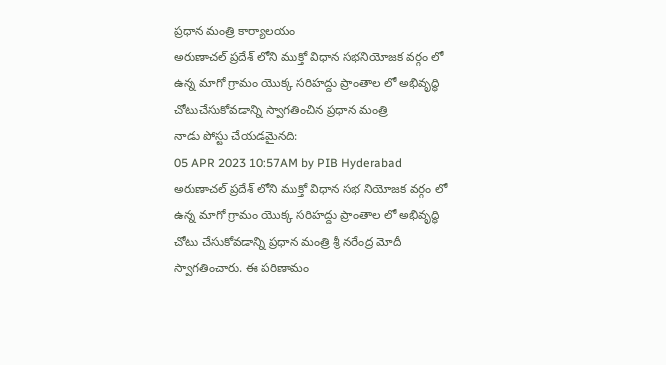ప్రధాన మంత్రి కార్యాలయం
అరుణాచల్ ప్రదేశ్ లోని ముక్తో విధాన సభనియోజక వర్గం లో ఉన్న మాగో గ్రామం యొక్క సరిహద్దు ప్రాంతాల లో అభివృద్ధి చోటుచేసుకోవడాన్ని స్వాగతించిన ప్రధాన మంత్రి
నాడు పోస్టు చేయడమైనది:
05 APR 2023 10:57AM by PIB Hyderabad
అరుణాచల్ ప్రదేశ్ లోని ముక్తో విధాన సభ నియోజక వర్గం లో ఉన్న మాగో గ్రామం యొక్క సరిహద్దు ప్రాంతాల లో అభివృద్ధి చోటు చేసుకోవడాన్ని ప్రధాన మంత్రి శ్రీ నరేంద్ర మోదీ స్వాగతించారు. ఈ పరిణామం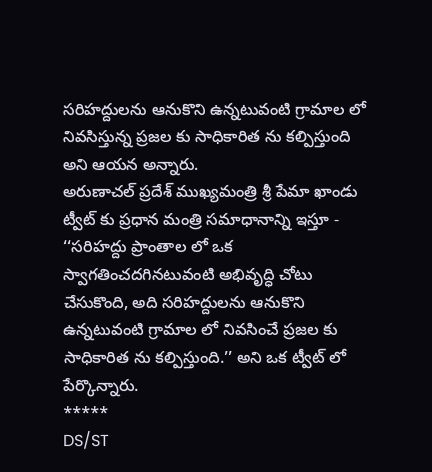సరిహద్దులను ఆనుకొని ఉన్నటువంటి గ్రామాల లో నివసిస్తున్న ప్రజల కు సాధికారిత ను కల్పిస్తుంది అని ఆయన అన్నారు.
అరుణాచల్ ప్రదేశ్ ముఖ్యమంత్రి శ్రీ పేమా ఖాండు ట్వీట్ కు ప్రధాన మంత్రి సమాధానాన్ని ఇస్తూ -
‘‘సరిహద్దు ప్రాంతాల లో ఒక స్వాగతించదగినటువంటి అభివృద్ధి చోటు చేసుకొంది, అది సరిహద్దులను ఆనుకొని ఉన్నటువంటి గ్రామాల లో నివసించే ప్రజల కు సాధికారిత ను కల్పిస్తుంది.’’ అని ఒక ట్వీట్ లో పేర్కొన్నారు.
*****
DS/ST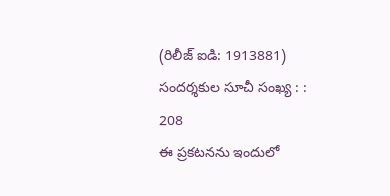(రిలీజ్ ఐడి: 1913881)
సందర్శకుల సూచీ సంఖ్య : : 208
ఈ ప్రకటనను ఇందులో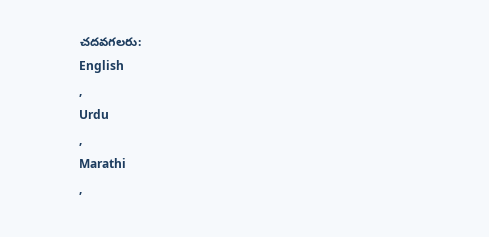చదవగలరు:
English
,
Urdu
,
Marathi
,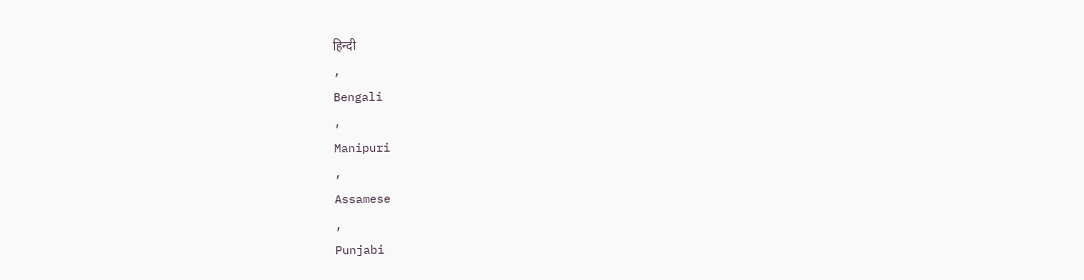हिन्दी
,
Bengali
,
Manipuri
,
Assamese
,
Punjabi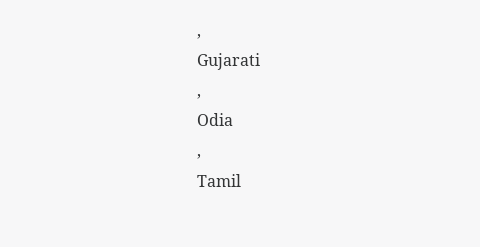,
Gujarati
,
Odia
,
Tamil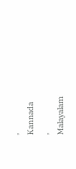,
Kannada
,
Malayalam